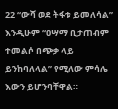22 “ውሻ ወደ ትፋቱ ይመለሳል” እንዲሁም “ዐሣማ ቢታጠብም ተመልሶ በጭቃ ላይ ይንከባለላል” የሚለው ምሳሌ እውን ይሆንባቸዋል።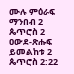ሙሉ ምዕራፍ ማንበብ 2 ጴጥሮስ 2
ዐውደ-ጽሑፍ ይመልከቱ 2 ጴጥሮስ 2:22